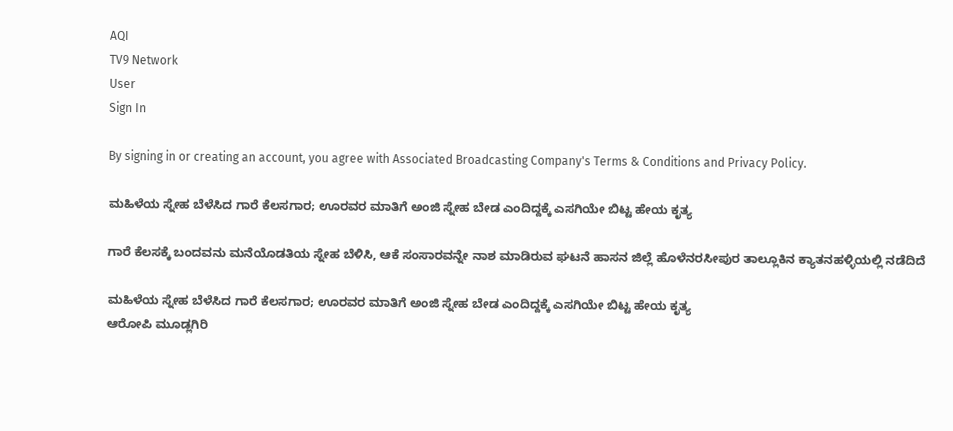AQI
TV9 Network
User
Sign In

By signing in or creating an account, you agree with Associated Broadcasting Company's Terms & Conditions and Privacy Policy.

ಮಹಿಳೆಯ ಸ್ನೇಹ ಬೆಳೆಸಿದ ಗಾರೆ ಕೆಲಸಗಾರ; ಊರವರ ಮಾತಿಗೆ ಅಂಜಿ ಸ್ನೇಹ ಬೇಡ ಎಂದಿದ್ದಕ್ಕೆ ಎಸಗಿಯೇ ಬಿಟ್ಟ ಹೇಯ ಕೃತ್ಯ

ಗಾರೆ ಕೆಲಸಕ್ಕೆ ಬಂದವನು ಮನೆಯೊಡತಿಯ ಸ್ನೇಹ ಬೆಳಿಸಿ, ಆಕೆ ಸಂಸಾರವನ್ನೇ ನಾಶ ಮಾಡಿರುವ ಘಟನೆ ಹಾಸನ ಜಿಲ್ಲೆ ಹೊಳೆನರಸೀಪುರ ತಾಲ್ಲೂಕಿನ ಕ್ಯಾತನಹಳ್ಳಿಯಲ್ಲಿ ನಡೆದಿದೆ

ಮಹಿಳೆಯ ಸ್ನೇಹ ಬೆಳೆಸಿದ ಗಾರೆ ಕೆಲಸಗಾರ; ಊರವರ ಮಾತಿಗೆ ಅಂಜಿ ಸ್ನೇಹ ಬೇಡ ಎಂದಿದ್ದಕ್ಕೆ ಎಸಗಿಯೇ ಬಿಟ್ಟ ಹೇಯ ಕೃತ್ಯ
ಆರೋಪಿ ಮೂಡ್ಲಗಿರಿ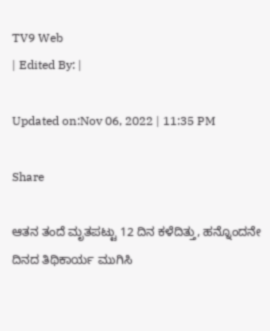TV9 Web
| Edited By: |

Updated on:Nov 06, 2022 | 11:35 PM

Share

ಆತನ ತಂದೆ ಮೃತಪಟ್ಟು 12 ದಿನ ಕಳೆದಿತ್ತು, ಹನ್ನೊಂದನೇ ದಿನದ ತಿಥಿಕಾರ್ಯ ಮುಗಿಸಿ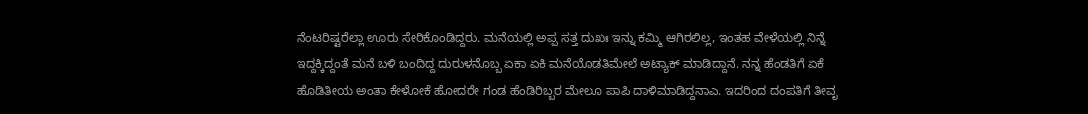ನೆಂಟರಿಷ್ಟರೆಲ್ಲಾ ಊರು ಸೇರಿಕೊಂಡಿದ್ದರು. ಮನೆಯಲ್ಲಿ ಅಪ್ಪ ಸತ್ತ ದುಖಃ ಇನ್ನು ಕಮ್ಮಿ ಆಗಿರಲಿಲ್ಲ, ಇಂತಹ ವೇಳೆಯಲ್ಲಿ ನಿನ್ನೆ ಇದ್ದಕ್ಕಿದ್ದಂತೆ ಮನೆ ಬಳಿ ಬಂದಿದ್ದ ದುರುಳನೊಬ್ಬ ಏಕಾ ಏಕಿ ಮನೆಯೊಡತಿಮೇಲೆ ಅಟ್ಯಾಕ್ ಮಾಡಿದ್ದಾನೆ. ನನ್ನ ಹೆಂಡತಿಗೆ ಏಕೆ ಹೊಡಿತೀಯ ಅಂತಾ ಕೇಳೋಕೆ ಹೋದರೇ ಗಂಡ ಹೆಂಡಿರಿಬ್ಬರ ಮೇಲೂ ಪಾಪಿ ದಾಳಿಮಾಡಿದ್ದನಾಎ. ಇದರಿಂದ ದಂಪತಿಗೆ ತೀವೃ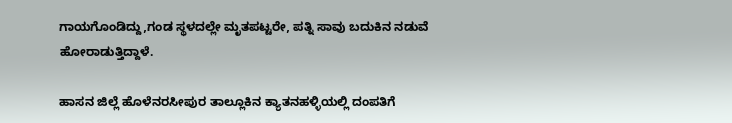ಗಾಯಗೊಂಡಿದ್ದು,ಗಂಡ ಸ್ಥಳದಲ್ಲೇ ಮೃತಪಟ್ಟರೇ, ಪತ್ನಿ ಸಾವು ಬದುಕಿನ ನಡುವೆ ಹೋರಾಡುತ್ತಿದ್ದಾಳೆ.

ಹಾಸನ ಜಿಲ್ಲೆ ಹೊಳೆನರಸೀಪುರ ತಾಲ್ಲೂಕಿನ ಕ್ಯಾತನಹಳ್ಳಿಯಲ್ಲಿ ದಂಪತಿಗೆ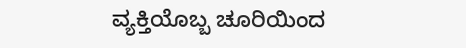ವ್ಯಕ್ತಿಯೊಬ್ಬ ಚೂರಿಯಿಂದ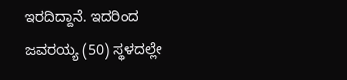ಇರದಿದ್ದಾನೆ. ಇದರಿಂದ ಜವರಯ್ಯ (50) ಸ್ಥಳದಲ್ಲೇ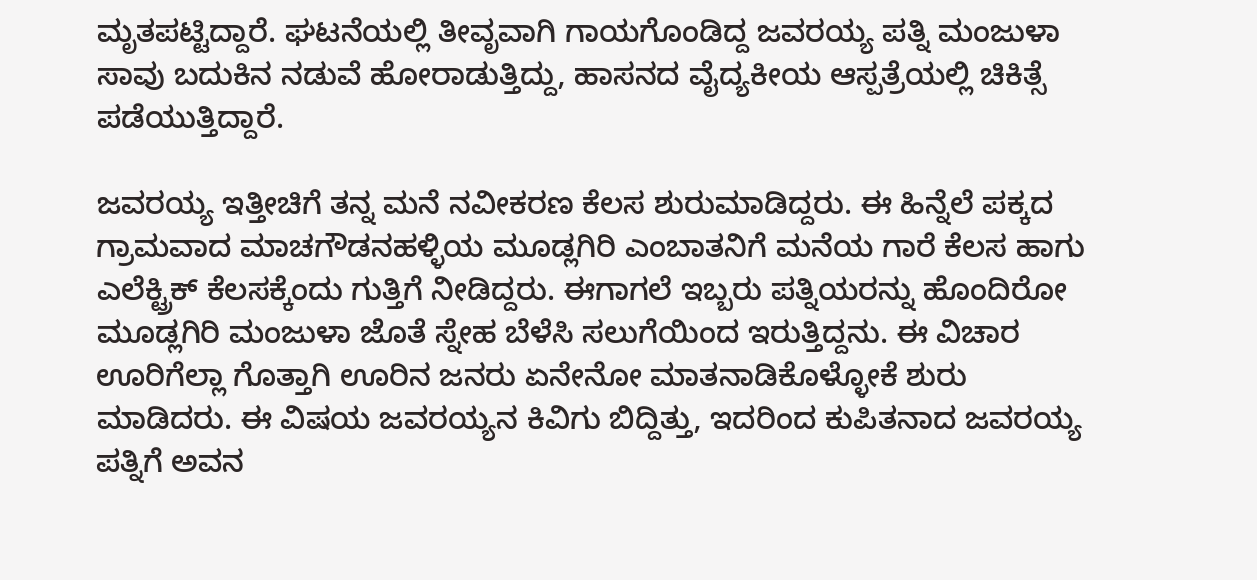ಮೃತಪಟ್ಟಿದ್ದಾರೆ. ಘಟನೆಯಲ್ಲಿ ತೀವೃವಾಗಿ ಗಾಯಗೊಂಡಿದ್ದ ಜವರಯ್ಯ ಪತ್ನಿ ಮಂಜುಳಾ ಸಾವು ಬದುಕಿನ ನಡುವೆ ಹೋರಾಡುತ್ತಿದ್ದು, ಹಾಸನದ ವೈದ್ಯಕೀಯ ಆಸ್ಪತ್ರೆಯಲ್ಲಿ ಚಿಕಿತ್ಸೆ ಪಡೆಯುತ್ತಿದ್ದಾರೆ.

ಜವರಯ್ಯ ಇತ್ತೀಚಿಗೆ ತನ್ನ ಮನೆ ನವೀಕರಣ ಕೆಲಸ ಶುರುಮಾಡಿದ್ದರು. ಈ ಹಿನ್ನೆಲೆ ಪಕ್ಕದ ಗ್ರಾಮವಾದ ಮಾಚಗೌಡನಹಳ್ಳಿಯ ಮೂಡ್ಲಗಿರಿ ಎಂಬಾತನಿಗೆ ಮನೆಯ ಗಾರೆ ಕೆಲಸ ಹಾಗು ಎಲೆಕ್ಟ್ರಿಕ್ ಕೆಲಸಕ್ಕೆಂದು ಗುತ್ತಿಗೆ ನೀಡಿದ್ದರು. ಈಗಾಗಲೆ ಇಬ್ಬರು ಪತ್ನಿಯರನ್ನು ಹೊಂದಿರೋ ಮೂಡ್ಲಗಿರಿ ಮಂಜುಳಾ ಜೊತೆ ಸ್ನೇಹ ಬೆಳೆಸಿ ಸಲುಗೆಯಿಂದ ಇರುತ್ತಿದ್ದನು. ಈ ವಿಚಾರ ಊರಿಗೆಲ್ಲಾ ಗೊತ್ತಾಗಿ ಊರಿನ ಜನರು ಏನೇನೋ ಮಾತನಾಡಿಕೊಳ್ಳೋಕೆ ಶುರು ಮಾಡಿದರು. ಈ ವಿಷಯ ಜವರಯ್ಯನ ಕಿವಿಗು ಬಿದ್ದಿತ್ತು, ಇದರಿಂದ ಕುಪಿತನಾದ ಜವರಯ್ಯ ಪತ್ನಿಗೆ ಅವನ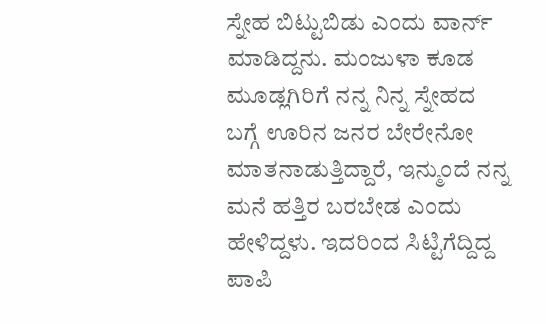ಸ್ನೇಹ ಬಿಟ್ಟುಬಿಡು ಎಂದು ವಾರ್ನ್ ಮಾಡಿದ್ದನು. ಮಂಜುಳಾ ಕೂಡ ಮೂಡ್ಲಗಿರಿಗೆ ನನ್ನ ನಿನ್ನ ಸ್ನೇಹದ ಬಗ್ಗೆ ಊರಿನ ಜನರ ಬೇರೇನೋ ಮಾತನಾಡುತ್ತಿದ್ದಾರೆ, ಇನ್ಮುಂದೆ ನನ್ನ ಮನೆ ಹತ್ತಿರ ಬರಬೇಡ ಎಂದು ಹೇಳಿದ್ದಳು. ಇದರಿಂದ ಸಿಟ್ಟಿಗೆದ್ದಿದ್ದ ಪಾಪಿ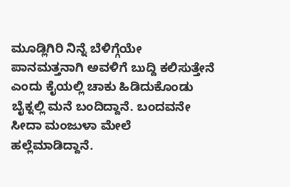ಮೂಡ್ಲಿಗಿರಿ ನಿನ್ನೆ ಬೆಳಿಗ್ಗೆಯೇ ಪಾನಮತ್ತನಾಗಿ ಅವಳಿಗೆ ಬುದ್ದಿ ಕಲಿಸುತ್ತೇನೆ ಎಂದು ಕೈಯಲ್ಲಿ ಚಾಕು ಹಿಡಿದುಕೊಂಡು ಬೈಕ್ನಲ್ಲಿ ಮನೆ ಬಂದಿದ್ದಾನೆ. ಬಂದವನೇ ಸೀದಾ ಮಂಜುಳಾ ಮೇಲೆ ಹಲ್ಲೆಮಾಡಿದ್ದಾನೆ.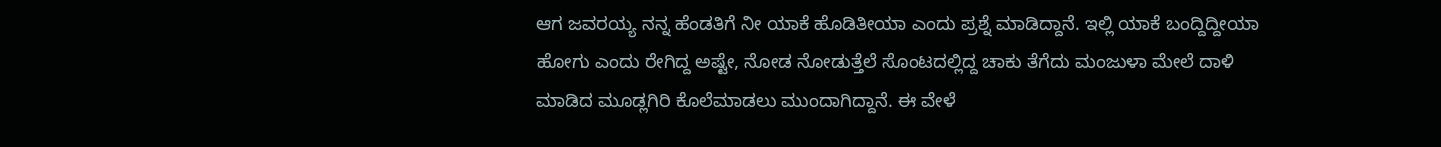ಆಗ ಜವರಯ್ಯ ನನ್ನ ಹೆಂಡತಿಗೆ ನೀ ಯಾಕೆ ಹೊಡಿತೀಯಾ ಎಂದು ಪ್ರಶ್ನೆ ಮಾಡಿದ್ದಾನೆ. ಇಲ್ಲಿ ಯಾಕೆ ಬಂದ್ದಿದ್ದೀಯಾ ಹೋಗು ಎಂದು ರೇಗಿದ್ದ ಅಷ್ಟೇ, ನೋಡ ನೋಡುತ್ತೆಲೆ ಸೊಂಟದಲ್ಲಿದ್ದ ಚಾಕು ತೆಗೆದು ಮಂಜುಳಾ ಮೇಲೆ ದಾಳಿ ಮಾಡಿದ ಮೂಡ್ಲಗಿರಿ ಕೊಲೆಮಾಡಲು ಮುಂದಾಗಿದ್ದಾನೆ. ಈ ವೇಳೆ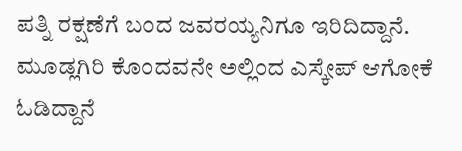ಪತ್ನಿ ರಕ್ಷಣೆಗೆ ಬಂದ ಜವರಯ್ಯನಿಗೂ ಇರಿದಿದ್ದಾನೆ. ಮೂಡ್ಲಗಿರಿ ಕೊಂದವನೇ ಅಲ್ಲಿಂದ ಎಸ್ಕೇಪ್ ಆಗೋಕೆ ಓಡಿದ್ದಾನೆ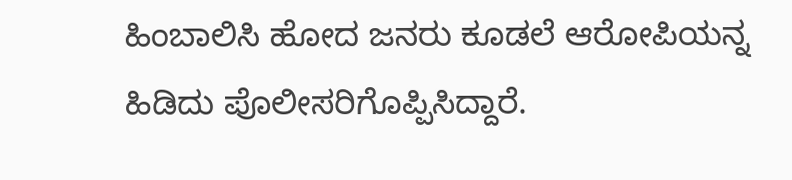ಹಿಂಬಾಲಿಸಿ ಹೋದ ಜನರು ಕೂಡಲೆ ಆರೋಪಿಯನ್ನ ಹಿಡಿದು ಪೊಲೀಸರಿಗೊಪ್ಪಿಸಿದ್ದಾರೆ.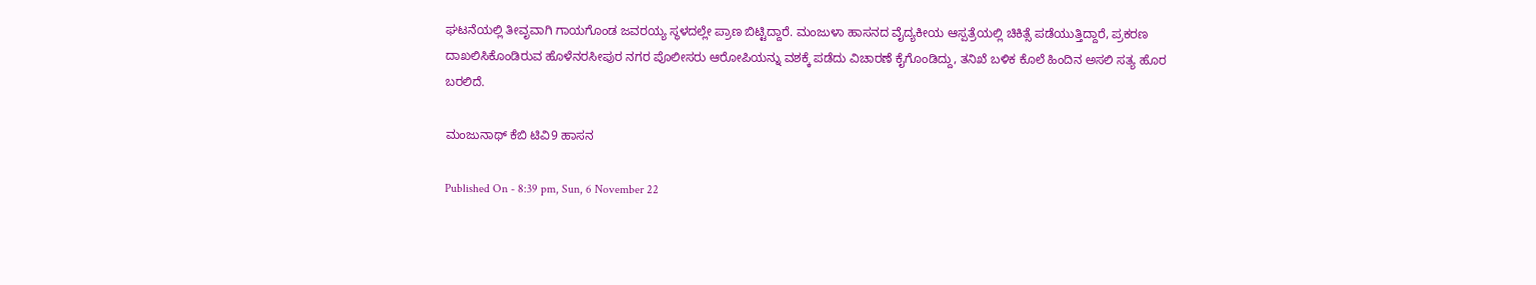ಘಟನೆಯಲ್ಲಿ ತೀವೃವಾಗಿ ಗಾಯಗೊಂಡ ಜವರಯ್ಯ ಸ್ಥಳದಲ್ಲೇ ಪ್ರಾಣ ಬಿಟ್ಟಿದ್ದಾರೆ. ಮಂಜುಳಾ ಹಾಸನದ ವೈದ್ಯಕೀಯ ಆಸ್ಪತ್ರೆಯಲ್ಲಿ ಚಿಕಿತ್ಸೆ ಪಡೆಯುತ್ತಿದ್ದಾರೆ, ಪ್ರಕರಣ ದಾಖಲಿಸಿಕೊಂಡಿರುವ ಹೊಳೆನರಸೀಪುರ ನಗರ ಪೊಲೀಸರು ಆರೋಪಿಯನ್ನು ವಶಕ್ಕೆ ಪಡೆದು ವಿಚಾರಣೆ ಕೈಗೊಂಡಿದ್ದು, ತನಿಖೆ ಬಳಿಕ ಕೊಲೆ ಹಿಂದಿನ ಅಸಲಿ ಸತ್ಯ ಹೊರ ಬರಲಿದೆ.

ಮಂಜುನಾಥ್ ಕೆಬಿ ಟಿವಿ9 ಹಾಸನ

Published On - 8:39 pm, Sun, 6 November 22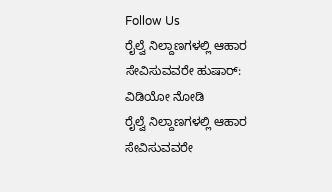Follow Us
ರೈಲ್ವೆ ನಿಲ್ದಾಣಗಳಲ್ಲಿ ಆಹಾರ ಸೇವಿಸುವವರೇ ಹುಷಾರ್: ವಿಡಿಯೋ ನೋಡಿ
ರೈಲ್ವೆ ನಿಲ್ದಾಣಗಳಲ್ಲಿ ಆಹಾರ ಸೇವಿಸುವವರೇ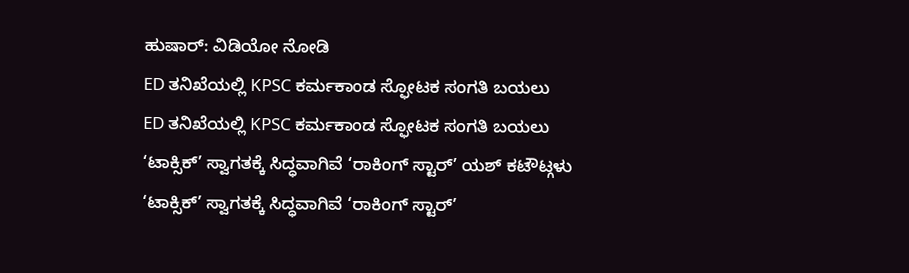ಹುಷಾರ್: ವಿಡಿಯೋ ನೋಡಿ
ED ತನಿಖೆಯಲ್ಲಿ KPSC ಕರ್ಮಕಾಂಡ ಸ್ಫೋಟಕ ಸಂಗತಿ ಬಯಲು
ED ತನಿಖೆಯಲ್ಲಿ KPSC ಕರ್ಮಕಾಂಡ ಸ್ಫೋಟಕ ಸಂಗತಿ ಬಯಲು
‘ಟಾಕ್ಸಿಕ್’ ಸ್ವಾಗತಕ್ಕೆ ಸಿದ್ಧವಾಗಿವೆ ‘ರಾಕಿಂಗ್ ಸ್ಟಾರ್’ ಯಶ್ ಕಟೌಟ್ಗಳು
‘ಟಾಕ್ಸಿಕ್’ ಸ್ವಾಗತಕ್ಕೆ ಸಿದ್ಧವಾಗಿವೆ ‘ರಾಕಿಂಗ್ ಸ್ಟಾರ್’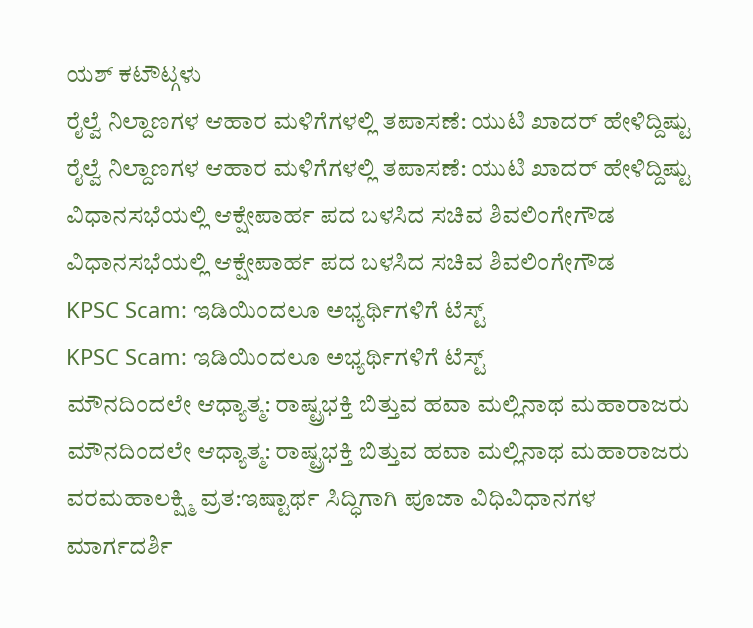ಯಶ್ ಕಟೌಟ್ಗಳು
ರೈಲ್ವೆ ನಿಲ್ದಾಣಗಳ ಆಹಾರ ಮಳಿಗೆಗಳಲ್ಲಿ ತಪಾಸಣೆ: ಯುಟಿ ಖಾದರ್ ಹೇಳಿದ್ದಿಷ್ಟು
ರೈಲ್ವೆ ನಿಲ್ದಾಣಗಳ ಆಹಾರ ಮಳಿಗೆಗಳಲ್ಲಿ ತಪಾಸಣೆ: ಯುಟಿ ಖಾದರ್ ಹೇಳಿದ್ದಿಷ್ಟು
ವಿಧಾನಸಭೆಯಲ್ಲಿ ಆಕ್ಷೇಪಾರ್ಹ ಪದ ಬಳಸಿದ ಸಚಿವ ಶಿವಲಿಂಗೇಗೌಡ
ವಿಧಾನಸಭೆಯಲ್ಲಿ ಆಕ್ಷೇಪಾರ್ಹ ಪದ ಬಳಸಿದ ಸಚಿವ ಶಿವಲಿಂಗೇಗೌಡ
KPSC Scam: ಇಡಿಯಿಂದಲೂ ಅಭ್ಯರ್ಥಿಗಳಿಗೆ ಟೆಸ್ಟ್
KPSC Scam: ಇಡಿಯಿಂದಲೂ ಅಭ್ಯರ್ಥಿಗಳಿಗೆ ಟೆಸ್ಟ್
ಮೌನದಿಂದಲೇ ಆಧ್ಯಾತ್ಮ: ರಾಷ್ಟ್ರಭಕ್ತಿ ಬಿತ್ತುವ ಹವಾ ಮಲ್ಲಿನಾಥ ಮಹಾರಾಜರು
ಮೌನದಿಂದಲೇ ಆಧ್ಯಾತ್ಮ: ರಾಷ್ಟ್ರಭಕ್ತಿ ಬಿತ್ತುವ ಹವಾ ಮಲ್ಲಿನಾಥ ಮಹಾರಾಜರು
ವರಮಹಾಲಕ್ಷ್ಮಿ ವ್ರತ:ಇಷ್ಟಾರ್ಥ ಸಿದ್ಧಿಗಾಗಿ ಪೂಜಾ ವಿಧಿವಿಧಾನಗಳ ಮಾರ್ಗದರ್ಶಿ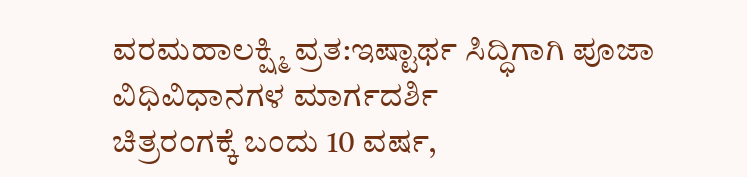ವರಮಹಾಲಕ್ಷ್ಮಿ ವ್ರತ:ಇಷ್ಟಾರ್ಥ ಸಿದ್ಧಿಗಾಗಿ ಪೂಜಾ ವಿಧಿವಿಧಾನಗಳ ಮಾರ್ಗದರ್ಶಿ
ಚಿತ್ರರಂಗಕ್ಕೆ ಬಂದು 10 ವರ್ಷ,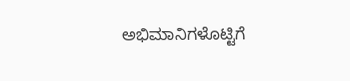ಅಭಿಮಾನಿಗಳೊಟ್ಟಿಗೆ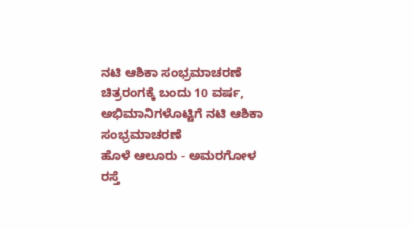ನಟಿ ಆಶಿಕಾ ಸಂಭ್ರಮಾಚರಣೆ
ಚಿತ್ರರಂಗಕ್ಕೆ ಬಂದು 10 ವರ್ಷ, ಅಭಿಮಾನಿಗಳೊಟ್ಟಿಗೆ ನಟಿ ಆಶಿಕಾ ಸಂಭ್ರಮಾಚರಣೆ
ಹೊಳೆ ಆಲೂರು - ಅಮರಗೋಳ ರಸ್ತೆ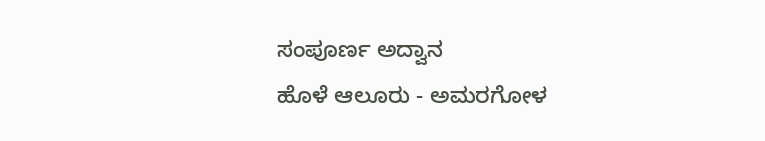ಸಂಪೂರ್ಣ ಅದ್ವಾನ
ಹೊಳೆ ಆಲೂರು - ಅಮರಗೋಳ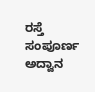ರಸ್ತೆ ಸಂಪೂರ್ಣ ಅದ್ವಾನ